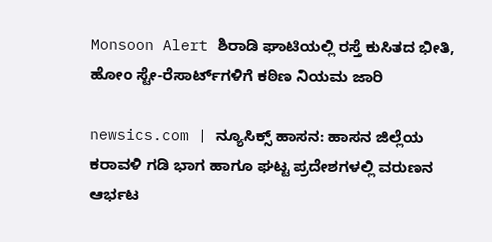Monsoon Alert ಶಿರಾಡಿ ಘಾಟಿಯಲ್ಲಿ ರಸ್ತೆ ಕುಸಿತದ ಭೀತಿ, ಹೋಂ ಸ್ಟೇ-ರೆಸಾರ್ಟ್‌ಗಳಿಗೆ ಕಠಿಣ ನಿಯಮ ಜಾರಿ

newsics.com | ನ್ಯೂಸಿಕ್ಸ್ ಹಾಸನ: ಹಾಸನ ಜಿಲ್ಲೆಯ ಕರಾವಳಿ ಗಡಿ ಭಾಗ ಹಾಗೂ ಘಟ್ಟ ಪ್ರದೇಶಗಳಲ್ಲಿ ವರುಣನ ಆರ್ಭಟ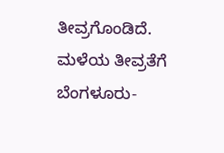ತೀವ್ರಗೊಂಡಿದೆ. ಮಳೆಯ ತೀವ್ರತೆಗೆ ಬೆಂಗಳೂರು-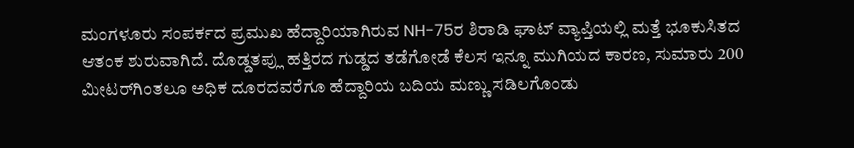ಮಂಗಳೂರು ಸಂಪರ್ಕದ ಪ್ರಮುಖ ಹೆದ್ದಾರಿಯಾಗಿರುವ NH-75ರ ಶಿರಾಡಿ ಘಾಟ್ ವ್ಯಾಪ್ತಿಯಲ್ಲಿ ಮತ್ತೆ ಭೂಕುಸಿತದ ಆತಂಕ ಶುರುವಾಗಿದೆ. ದೊಡ್ಡತಪ್ಲು ಹತ್ತಿರದ ಗುಡ್ಡದ ತಡೆಗೋಡೆ ಕೆಲಸ ಇನ್ನೂ ಮುಗಿಯದ ಕಾರಣ, ಸುಮಾರು 200 ಮೀಟರ್‌ಗಿಂತಲೂ ಅಧಿಕ ದೂರದವರೆಗೂ ಹೆದ್ದಾರಿಯ ಬದಿಯ ಮಣ್ಣು ಸಡಿಲಗೊಂಡು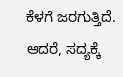ಕೆಳಗೆ ಜರಗುತ್ತಿದೆ. ಆದರೆ, ಸದ್ಯಕ್ಕೆ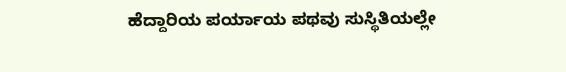ಹೆದ್ದಾರಿಯ ಪರ್ಯಾಯ ಪಥವು ಸುಸ್ಥಿತಿಯಲ್ಲೇ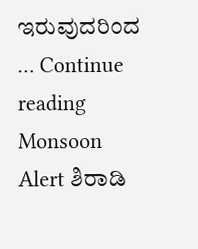ಇರುವುದರಿಂದ … Continue reading Monsoon Alert ಶಿರಾಡಿ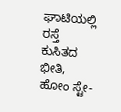ಘಾಟಿಯಲ್ಲಿ ರಸ್ತೆ ಕುಸಿತದ ಭೀತಿ, ಹೋಂ ಸ್ಟೇ-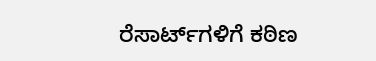ರೆಸಾರ್ಟ್‌ಗಳಿಗೆ ಕಠಿಣ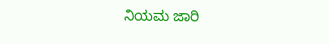ನಿಯಮ ಜಾರಿ